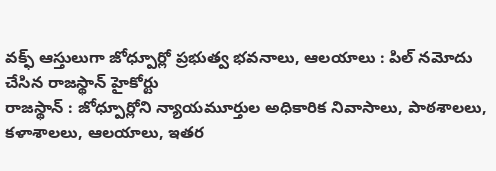వక్ఫ్ ఆస్తులుగా జోధ్పూర్లో ప్రభుత్వ భవనాలు, ఆలయాలు : పిల్ నమోదు చేసిన రాజస్థాన్ హైకోర్టు
రాజస్థాన్ : జోధ్పూర్లోని న్యాయమూర్తుల అధికారిక నివాసాలు, పాఠశాలలు, కళాశాలలు, ఆలయాలు, ఇతర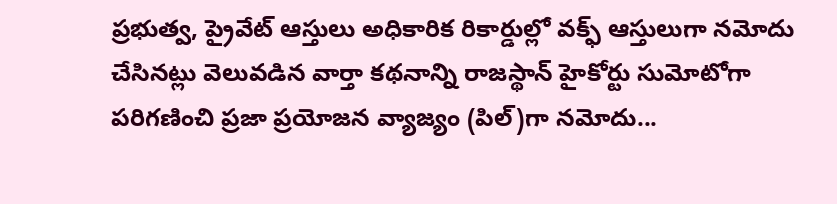ప్రభుత్వ, ప్రైవేట్ ఆస్తులు అధికారిక రికార్డుల్లో వక్ఫ్ ఆస్తులుగా నమోదు చేసినట్లు వెలువడిన వార్తా కథనాన్ని రాజస్థాన్ హైకోర్టు సుమోటోగా పరిగణించి ప్రజా ప్రయోజన వ్యాజ్యం (పిల్)గా నమోదు...